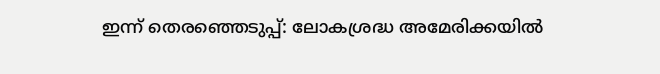ഇന്ന്‌ തെരഞ്ഞെടുപ്പ്‌: ലോകശ്രദ്ധ അമേരിക്കയിൽ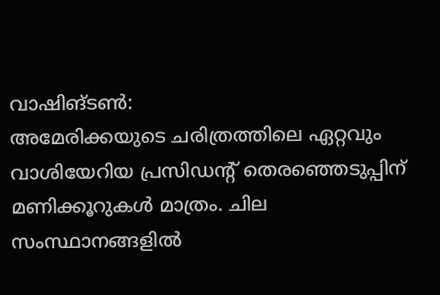വാഷിങ്‌ടൺ:
അമേരിക്കയുടെ ചരിത്രത്തിലെ ഏറ്റവും വാശിയേറിയ പ്രസിഡന്റ്‌ തെരഞ്ഞെടുപ്പിന്‌ മണിക്കൂറുകൾ മാത്രം. ചില സംസ്ഥാനങ്ങളിൽ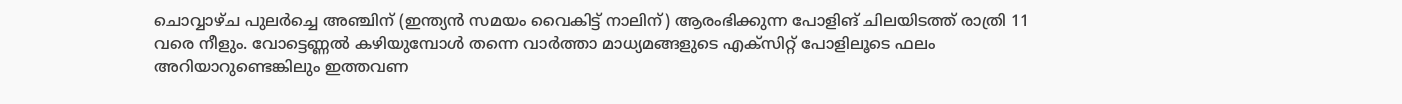ചൊവ്വാഴ്‌ച പുലർച്ചെ അഞ്ചിന്‌ (ഇന്ത്യൻ സമയം വൈകിട്ട്‌ നാലിന്‌) ആരംഭിക്കുന്ന പോളിങ്‌ ചിലയിടത്ത്‌ രാത്രി 11 വരെ നീളും. വോട്ടെണ്ണൽ കഴിയുമ്പോൾ തന്നെ വാർത്താ മാധ്യമങ്ങളുടെ എക്‌സിറ്റ്‌ പോളിലൂടെ ഫലം അറിയാറുണ്ടെങ്കിലും ഇത്തവണ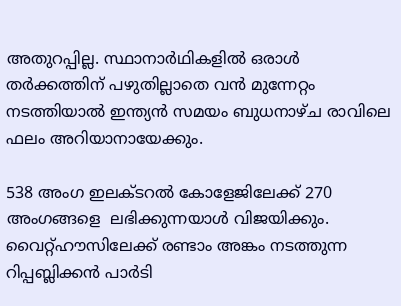അതുറപ്പില്ല. സ്ഥാനാർഥികളിൽ ഒരാൾ തർക്കത്തിന്‌ പഴുതില്ലാതെ വൻ മുന്നേറ്റം നടത്തിയാൽ ഇന്ത്യൻ സമയം ബുധനാഴ്‌ച രാവിലെ ഫലം അറിയാനായേക്കും.

538 അംഗ ഇലക്‌ടറൽ കോളേജിലേക്ക്‌ 270 അംഗങ്ങളെ  ലഭിക്കുന്നയാൾ വിജയിക്കും. വൈറ്റ്‌ഹൗസിലേക്ക്‌ രണ്ടാം അങ്കം നടത്തുന്ന റിപ്പബ്ലിക്കൻ പാർടി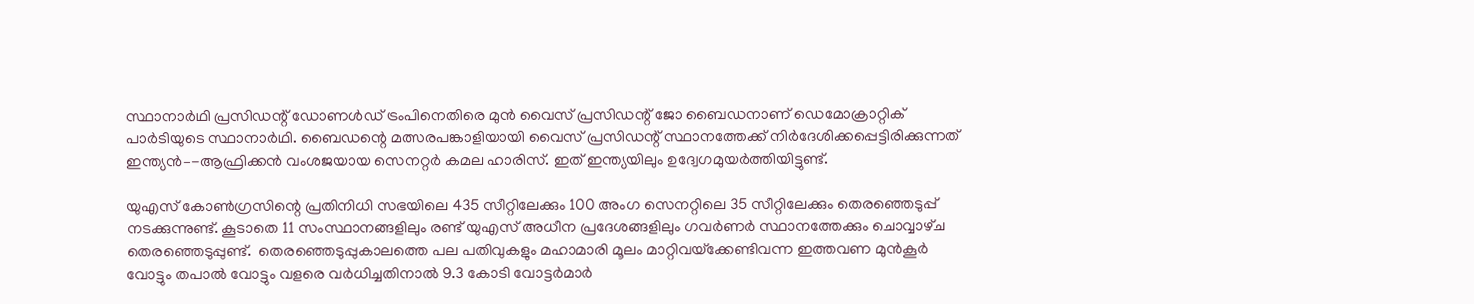സ്ഥാനാർഥി പ്രസിഡന്റ്‌ ഡോണൾഡ്‌ ട്രംപിനെതിരെ മുൻ വൈസ്‌ പ്രസിഡന്റ്‌ ജോ ബൈഡനാണ്‌ ഡെമോക്രാറ്റിക്‌ പാർടിയുടെ സ്ഥാനാർഥി. ബൈഡന്റെ മത്സരപങ്കാളിയായി വൈസ്‌ പ്രസിഡന്റ്‌ സ്ഥാനത്തേക്ക്‌ നിർദേശിക്കപ്പെട്ടിരിക്കുന്നത്‌ ഇന്ത്യൻ–-ആഫ്രിക്കൻ വംശജയായ സെനറ്റർ കമല ഹാരിസ്‌. ഇത്‌‌ ഇന്ത്യയിലും ഉദ്വേഗമുയർത്തിയിട്ടുണ്ട്‌.

യുഎസ്‌ കോൺഗ്രസിന്റെ പ്രതിനിധി സഭയിലെ 435 സീറ്റിലേക്കും 100 അംഗ സെനറ്റിലെ 35 സീറ്റിലേക്കും തെരഞ്ഞെടുപ്പ്‌ നടക്കുന്നുണ്ട്‌. കൂടാതെ 11 സംസ്ഥാനങ്ങളിലും രണ്ട്‌ യുഎസ്‌ അധീന പ്രദേശങ്ങളിലും ഗവർണർ സ്ഥാനത്തേക്കും ചൊവ്വാഴ്‌ച തെരഞ്ഞെടുപ്പുണ്ട്‌.  തെരഞ്ഞെടുപ്പുകാലത്തെ പല പതിവുകളും മഹാമാരി മൂലം മാറ്റിവയ്‌ക്കേണ്ടിവന്ന ഇത്തവണ മുൻകൂർ വോട്ടും തപാൽ വോട്ടും വളരെ വർധിച്ചതിനാൽ 9.3 കോടി വോട്ടർമാർ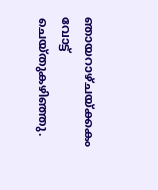ഞായറാഴ്‌ചയ്‌ക്കകം വോട്ട്‌ ചെയ്‌തുകഴിഞ്ഞു.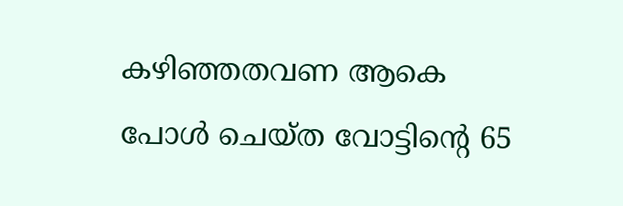കഴിഞ്ഞതവണ ആകെ പോൾ ചെയ്‌ത വോട്ടിന്റെ 65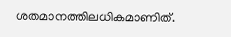ശതമാനത്തിലധികമാണിത്‌.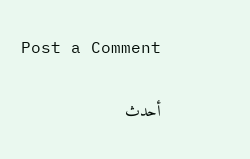Post a Comment

أحدث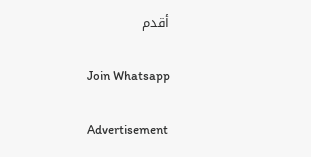أقدم

Join Whatsapp

Advertisement